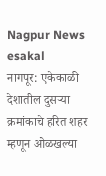Nagpur News
esakal
नागपूर: एकेकाळी देशातील दुसऱ्या क्रमांकाचे हरित शहर म्हणून ओळखल्या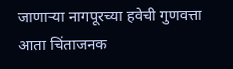जाणाऱ्या नागपूरच्या हवेची गुणवत्ता आता चिंताजनक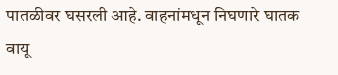पातळीवर घसरली आहे. वाहनांमधून निघणारे घातक वायू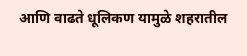आणि वाढते धूलिकण यामुळे शहरातील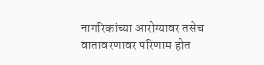नागरिकांच्या आरोग्यावर तसेच वातावरणावर परिणाम होत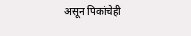असून पिकांचेही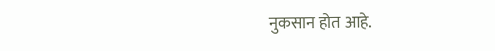नुकसान होत आहे.